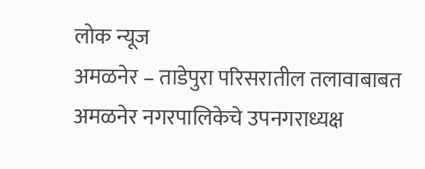लोक न्यूज
अमळनेर – ताडेपुरा परिसरातील तलावाबाबत अमळनेर नगरपालिकेचे उपनगराध्यक्ष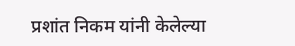प्रशांत निकम यांनी केलेल्या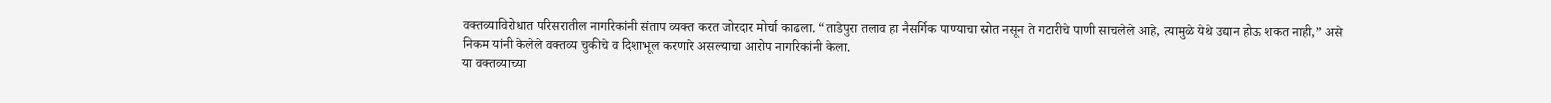वक्तव्याविरोधात परिसरातील नागरिकांनी संताप व्यक्त करत जोरदार मोर्चा काढला. “ताडेपुरा तलाव हा नैसर्गिक पाण्याचा स्रोत नसून ते गटारीचे पाणी साचलेले आहे, त्यामुळे येथे उद्यान होऊ शकत नाही,” असे निकम यांनी केलेले वक्तव्य चुकीचे व दिशाभूल करणारे असल्याचा आरोप नागरिकांनी केला.
या वक्तव्याच्या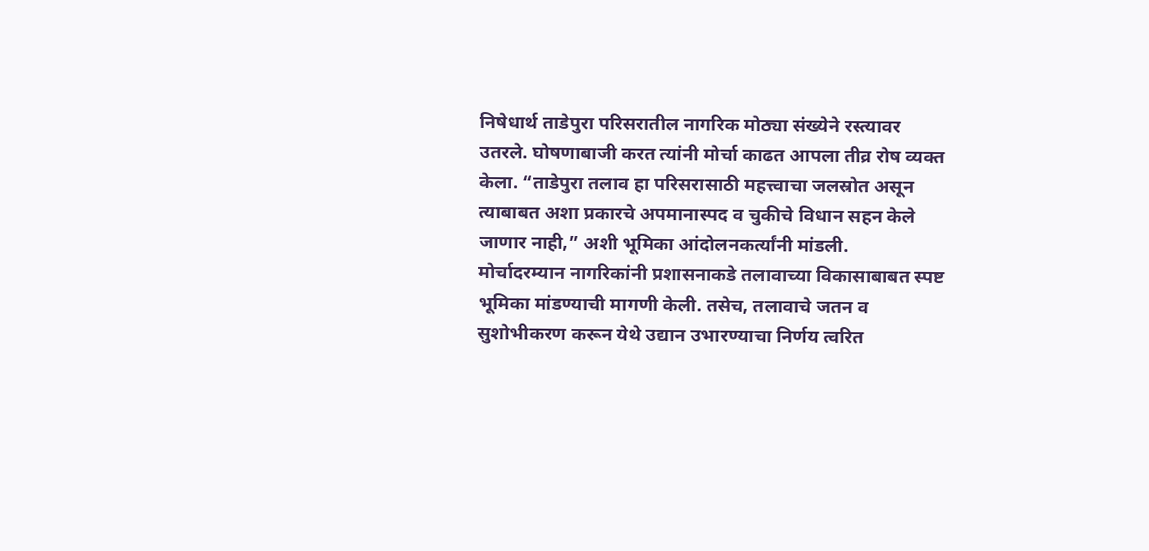निषेधार्थ ताडेपुरा परिसरातील नागरिक मोठ्या संख्येने रस्त्यावर उतरले. घोषणाबाजी करत त्यांनी मोर्चा काढत आपला तीव्र रोष व्यक्त केला. “ताडेपुरा तलाव हा परिसरासाठी महत्त्वाचा जलस्रोत असून त्याबाबत अशा प्रकारचे अपमानास्पद व चुकीचे विधान सहन केले जाणार नाही,” अशी भूमिका आंदोलनकर्त्यांनी मांडली.
मोर्चादरम्यान नागरिकांनी प्रशासनाकडे तलावाच्या विकासाबाबत स्पष्ट भूमिका मांडण्याची मागणी केली. तसेच, तलावाचे जतन व सुशोभीकरण करून येथे उद्यान उभारण्याचा निर्णय त्वरित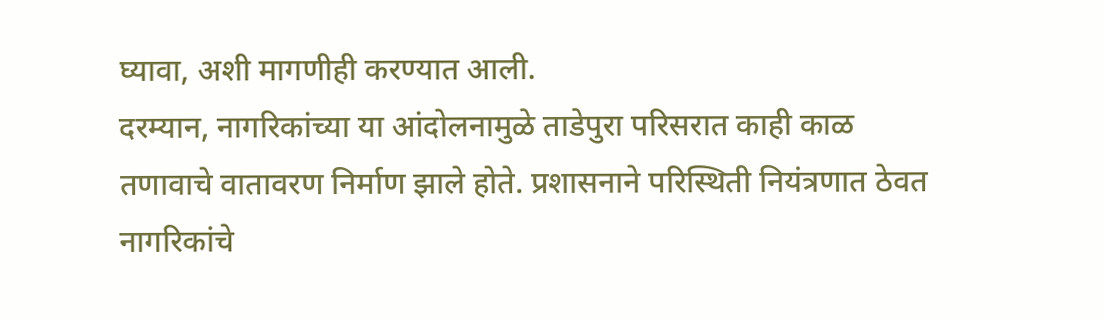घ्यावा, अशी मागणीही करण्यात आली.
दरम्यान, नागरिकांच्या या आंदोलनामुळे ताडेपुरा परिसरात काही काळ तणावाचे वातावरण निर्माण झाले होते. प्रशासनाने परिस्थिती नियंत्रणात ठेवत नागरिकांचे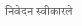निवेदन स्वीकारले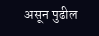असून पुढील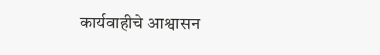कार्यवाहीचे आश्वासन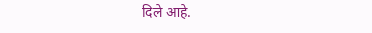दिले आहे.